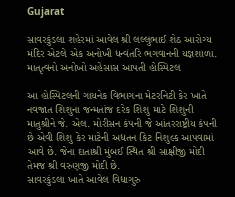Gujarat

સાવરકુંડલા શહેરમાં આવેલ શ્રી લલ્લુભાઈ શેઠ આરોગ્ય મંદિર એટલે એક અનોખી ધન્વંતરિ ભગવાનની યજ્ઞશાળા.  માતૃત્વનો અનોખો અહેસાસ આપતી હોસ્પિટલ

આ હોસ્પિટલની ગાયનેક વિભાગના મેટરનિટી કેર ખાતે નવજાત શિશુના જન્મતાંજ દરેક શિશુ માટે શિશુની માતુશ્રીને જે. એલ. મોરીસન કંપની જે આંતરરાષ્ટ્રીય કંપની છે એવી શિશુ કેર માટેની અદ્યતન કિટ નિશુલ્ક આપવામાં આવે છે. જેના દાતાશ્રી મુંબઈ સ્થિત શ્રી સાક્ષીજી મોદી તેમજ શ્રી વરુણજી મોદી છે.
સાવરકુંડલા ખાતે આવેલ વિદ્યાગુરુ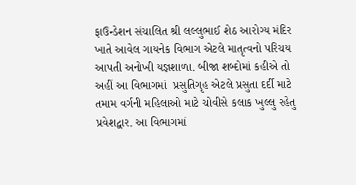ફાઉન્ડેશન સંચાલિત શ્રી લલ્લુભાઈ શેઠ આરોગ્ય મંદિર ખાતે આવેલ ગાયનેક વિભાગ એટલે માતૃત્વનો પરિચય આપતી અનોખી યજ્ઞશાળા. બીજા શબ્દોમાં કહીએ તો અહીં આ વિભાગમાં  પ્રસુતિગૃહ એટલે પ્રસુતા દર્દી માટે તમામ વર્ગની મહિલાઓ માટે ચોવીસે કલાક ખુલ્લુ રહેતુ પ્રવેશદ્વાર. આ વિભાગમાં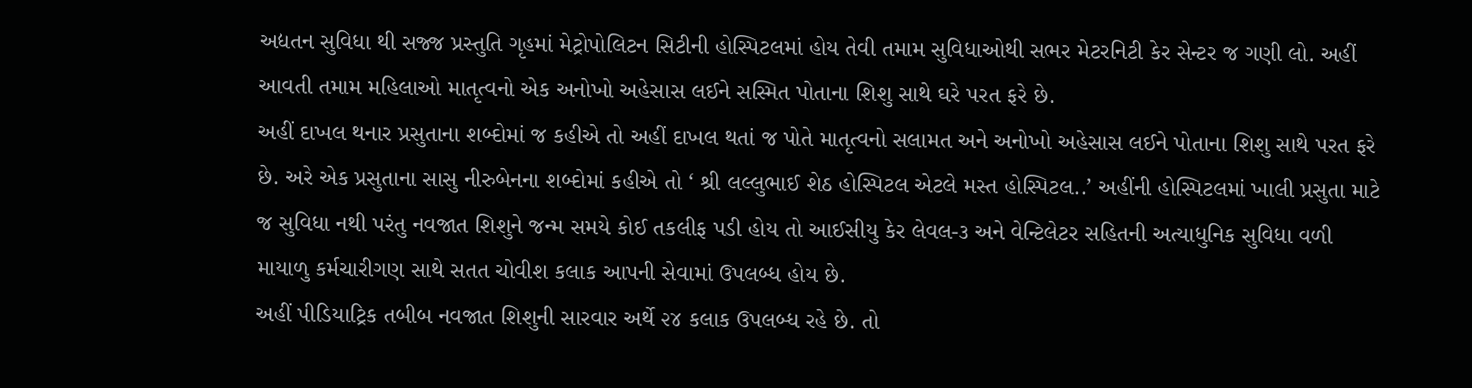અદ્યતન સુવિધા થી સજ્જ પ્રસ્તુતિ ગૃહમાં મેટ્રોપોલિટન સિટીની હોસ્પિટલમાં હોય તેવી તમામ સુવિધાઓથી સભર મેટરનિટી કેર સેન્ટર જ ગણી લો. અહીં આવતી તમામ મહિલાઓ માતૃત્વનો એક અનોખો અહેસાસ લઈને સસ્મિત પોતાના શિશુ સાથે ઘરે પરત ફરે છે.
અહીં દાખલ થનાર પ્રસુતાના શબ્દોમાં જ કહીએ તો અહીં દાખલ થતાં જ પોતે માતૃત્વનો સલામત અને અનોખો અહેસાસ લઈને પોતાના શિશુ સાથે પરત ફરે છે. અરે એક પ્રસુતાના સાસુ નીરુબેનના શબ્દોમાં કહીએ તો ‘ શ્રી લલ્લુભાઈ શેઠ હોસ્પિટલ એટલે મસ્ત હોસ્પિટલ..’ અહીંની હોસ્પિટલમાં ખાલી પ્રસુતા માટે જ સુવિધા નથી પરંતુ નવજાત શિશુને જન્મ સમયે કોઈ તકલીફ પડી હોય તો આઈસીયુ કેર લેવલ-૩ અને વેન્ટિલેટર સહિતની અત્યાધુનિક સુવિધા વળી માયાળુ કર્મચારીગણ સાથે સતત ચોવીશ કલાક આપની સેવામાં ઉપલબ્ધ હોય છે.
અહીં પીડિયાટ્રિક તબીબ નવજાત શિશુની સારવાર અર્થે ૨૪ કલાક ઉપલબ્ધ રહે છે. તો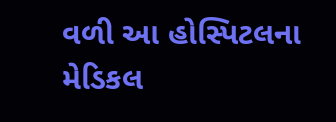વળી આ હોસ્પિટલના મેડિકલ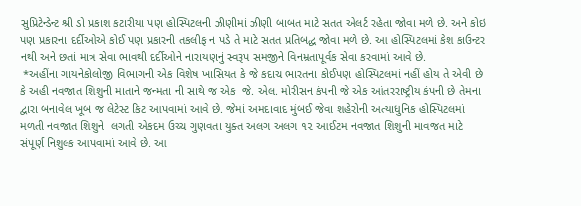સુપ્રિટેન્ડેન્ટ શ્રી ડો પ્રકાશ કટારીયા પણ હોસ્પિટલની ઝીણીમાં ઝીણી બાબત માટે સતત એલર્ટ રહેતા જોવા મળે છે. અને કોઇ પણ પ્રકારના દર્દીઓએ કોઈ પણ પ્રકારની તકલીફ ન પડે તે માટે સતત પ્રતિબદ્ધ જોવા મળે છે. આ હોસ્પિટલમાં કેશ કાઉન્ટર નથી અને છતાં માત્ર સેવા ભાવથી દર્દીઓને નારાયણનું સ્વરૂપ સમજીને વિનમ્રતાપૂર્વક સેવા કરવામાં આવે છે.
 *અહીંના ગાયનેકોલોજી વિભાગની એક વિશેષ ખાસિયત કે જે કદાચ ભારતના કોઈપણ હોસ્પિટલમાં નહીં હોય તે એવી છે કે અહી નવજાત શિશુની માતાને જન્મતા ની સાથે જ એક  જે. એલ. મોરીસન કંપની જે એક આંતરરાષ્ટ્રીય કંપની છે તેમના દ્વારા બનાવેલ ખૂબ જ લેટેસ્ટ કિટ આપવામાં આવે છે. જેમાં અમદાવાદ મુંબઈ જેવા શહેરોની અત્યાધુનિક હોસ્પિટલમાં મળતી નવજાત શિશુને  લગતી એકદમ ઉચ્ચ ગુણવતા યુક્ત અલગ અલગ ૧૨ આઈટમ નવજાત શિશુની માવજત માટે સંપૂર્ણ નિશુલ્ક આપવામાં આવે છે. આ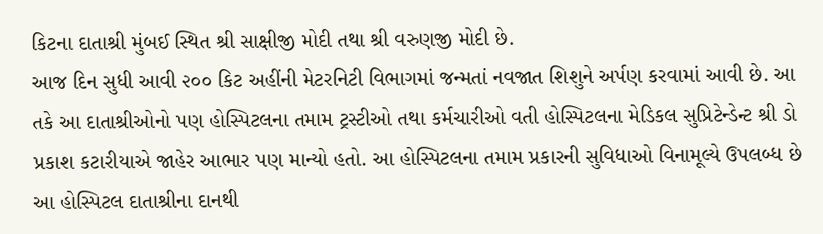કિટના દાતાશ્રી મુંબઈ સ્થિત શ્રી સાક્ષીજી મોદી તથા શ્રી વરુણજી મોદી છે.
આજ દિન સુધી આવી ૨૦૦ કિટ અહીંની મેટરનિટી વિભાગમાં જન્મતાં નવજાત શિશુને અર્પણ કરવામાં આવી છે. આ તકે આ દાતાશ્રીઓનો પણ હોસ્પિટલના તમામ ટ્રસ્ટીઓ તથા કર્મચારીઓ વતી હોસ્પિટલના મેડિકલ સુપ્રિટેન્ડેન્ટ શ્રી ડો પ્રકાશ કટારીયાએ જાહેર આભાર પણ માન્યો હતો. આ હોસ્પિટલના તમામ પ્રકારની સુવિધાઓ વિનામૂલ્યે ઉપલબ્ધ છે આ હોસ્પિટલ દાતાશ્રીના દાનથી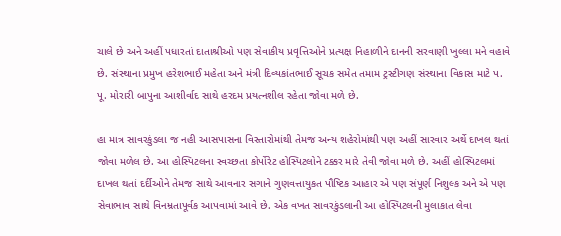ચાલે છે અને અહીં પધારતાં દાતાશ્રીઓ પણ સેવાકીય પ્રવૃત્તિઓને પ્રત્યક્ષ નિહાળીને દાનની સરવાણી ખુલ્લા મને વહાવે છે. સંસ્થાના પ્રમુખ હરેશભાઈ મહેતા અને મંત્રી દિવ્યકાંતભાઈ સૂચક સમેત તમામ ટ્રસ્ટીગણ સંસ્થાના વિકાસ માટે પ. પૂ. મોરારી બાપુના આશીર્વાદ સાથે હરદમ પ્રયત્નશીલ રહેતા જોવા મળે છે.

હા માત્ર સાવરકુંડલા જ નહી આસપાસના વિસ્તારોમાંથી તેમજ અન્ય શહેરોમાંથી પણ અહીં સારવાર અર્થે દાખલ થતાં જોવા મળેલ છે. આ હોસ્પિટલના સ્વચ્છતા કોર્પોરેટ હોસ્પિટલોને ટક્કર મારે તેવી જોવા મળે છે. અહીં હોસ્પિટલમાં દાખલ થતાં દર્દીઓને તેમજ સાથે આવનાર સગાને ગુણવત્તાયુકત પૌષ્ટિક આહાર એ પણ સંપૂર્ણ નિશુલ્ક અને એ પણ સેવાભાવ સાથે વિનમ્રતાપૂર્વક આપવામાં આવે છે. એક વખત સાવરકુંડલાની આ હોસ્પિટલની મુલાકાત લેવા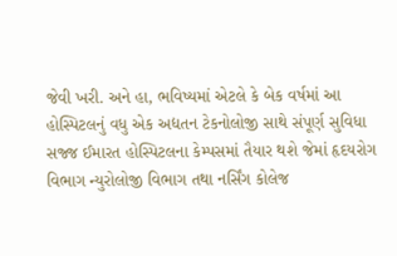જેવી ખરી. અને હા, ભવિષ્યમાં એટલે કે બેક વર્ષમાં આ હોસ્પિટલનું વધુ એક અદ્યતન ટેકનોલોજી સાથે સંપૂર્ણ સુવિધા સજ્જ ઈમારત હોસ્પિટલના કેમ્પસમાં તૈયાર થશે જેમાં હૃદયરોગ વિભાગ ન્યુરોલોજી વિભાગ તથા નર્સિંગ કોલેજ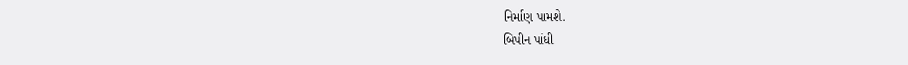નિર્માણ પામશે.
બિપીન પાંધી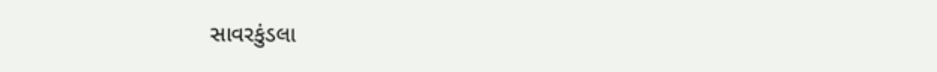સાવરકુંડલા